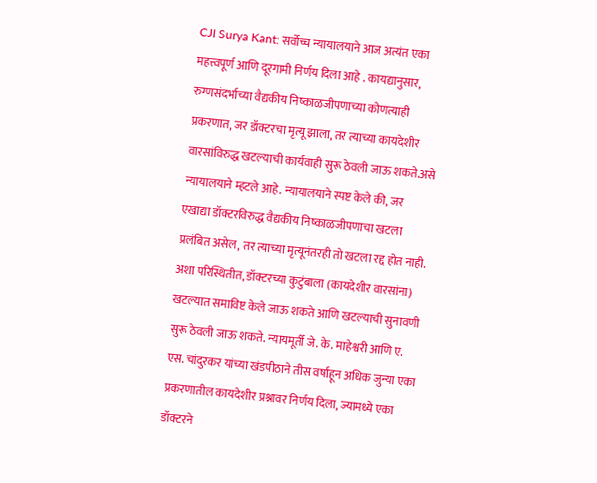CJI Surya Kant: सर्वोच्च न्यायालयाने आज अत्यंत एका महत्त्वपूर्ण आणि दूरगामी निर्णय दिला आहे . कायद्यानुसार, रुग्णसंदर्भाच्या वैद्यकीय निष्काळजीपणाच्या कोणत्याही प्रकरणात, जर डॉक्टरचा मृत्यू झाला, तर त्याच्या कायदेशीर वारसांविरुद्ध खटल्याची कार्यवाही सुरू ठेवली जाऊ शकते.असे न्यायालयाने म्हटले आहे. न्यायालयाने स्पष्ट केले की, जर एखाद्या डॉक्टरविरुद्ध वैद्यकीय निष्काळजीपणाचा खटला प्रलंबित असेल, तर त्याच्या मृत्यूनंतरही तो खटला रद्द होत नाही. अशा परिस्थितीत, डॉक्टरच्या कुटुंबाला (कायदेशीर वारसांना) खटल्यात समाविष्ट केले जाऊ शकते आणि खटल्याची सुनावणी सुरू ठेवली जाऊ शकते. न्यायमूर्ती जे. के. माहेश्वरी आणि ए. एस. चांदुरकर यांच्या खंडपीठाने तीस वर्षांहून अधिक जुन्या एका प्रकरणातील कायदेशीर प्रश्नावर निर्णय दिला, ज्यामध्ये एका डॉक्टरने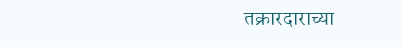तक्रारदाराच्या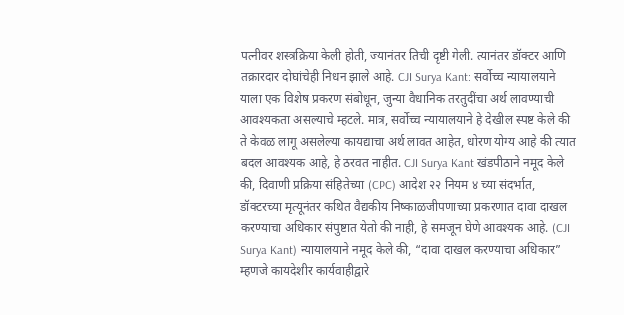पत्नीवर शस्त्रक्रिया केली होती, ज्यानंतर तिची दृष्टी गेली. त्यानंतर डॉक्टर आणि तक्रारदार दोघांचेही निधन झाले आहे. CJI Surya Kant: सर्वोच्च न्यायालयाने याला एक विशेष प्रकरण संबोधून, जुन्या वैधानिक तरतुदींचा अर्थ लावण्याची आवश्यकता असल्याचे म्हटले. मात्र, सर्वोच्च न्यायालयाने हे देखील स्पष्ट केले की ते केवळ लागू असलेल्या कायद्याचा अर्थ लावत आहेत, धोरण योग्य आहे की त्यात बदल आवश्यक आहे, हे ठरवत नाहीत. CJI Surya Kant खंडपीठाने नमूद केले की, दिवाणी प्रक्रिया संहितेच्या (CPC) आदेश २२ नियम ४ च्या संदर्भात, डॉक्टरच्या मृत्यूनंतर कथित वैद्यकीय निष्काळजीपणाच्या प्रकरणात दावा दाखल करण्याचा अधिकार संपुष्टात येतो की नाही, हे समजून घेणे आवश्यक आहे. (CJI Surya Kant) न्यायालयाने नमूद केले की, “दावा दाखल करण्याचा अधिकार” म्हणजे कायदेशीर कार्यवाहीद्वारे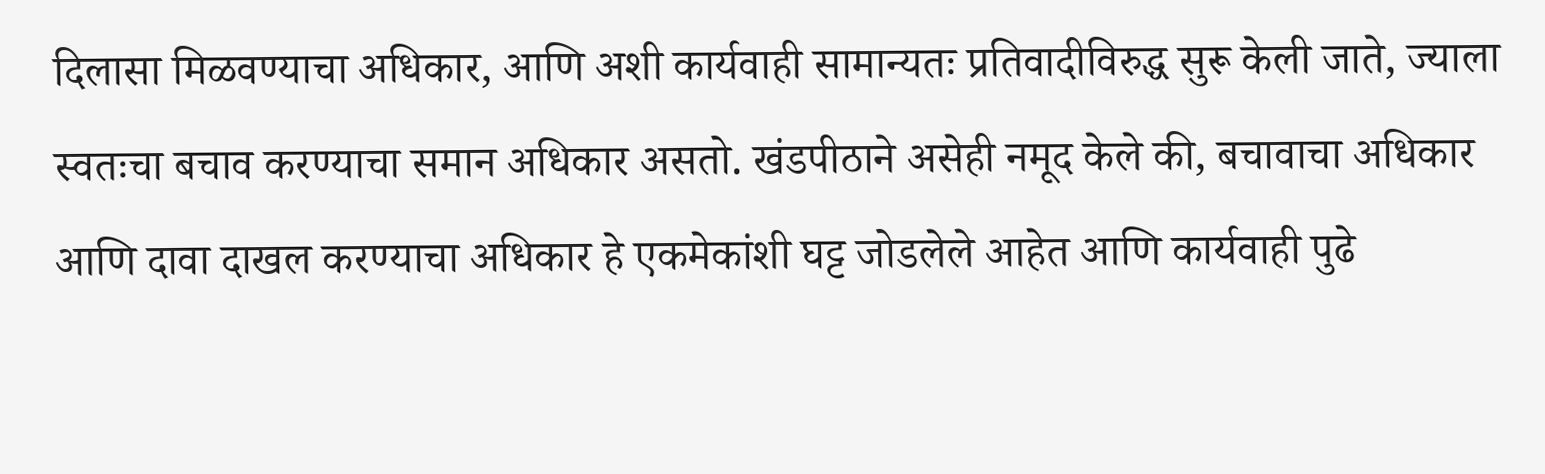दिलासा मिळवण्याचा अधिकार, आणि अशी कार्यवाही सामान्यतः प्रतिवादीविरुद्ध सुरू केली जाते, ज्याला स्वतःचा बचाव करण्याचा समान अधिकार असतो. खंडपीठाने असेही नमूद केले की, बचावाचा अधिकार आणि दावा दाखल करण्याचा अधिकार हे एकमेकांशी घट्ट जोडलेले आहेत आणि कार्यवाही पुढे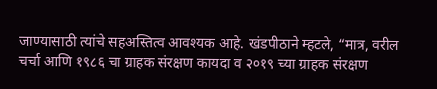जाण्यासाठी त्यांचे सहअस्तित्व आवश्यक आहे. खंडपीठाने म्हटले, “मात्र, वरील चर्चा आणि १९८६ चा ग्राहक संरक्षण कायदा व २०१९ च्या ग्राहक संरक्षण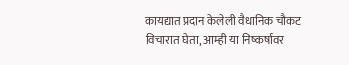कायद्यात प्रदान केलेली वैधानिक चौकट विचारात घेता, आम्ही या निष्कर्षावर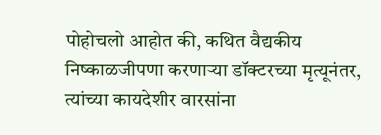पोहोचलो आहोत की, कथित वैद्यकीय निष्काळजीपणा करणाऱ्या डॉक्टरच्या मृत्यूनंतर, त्यांच्या कायदेशीर वारसांना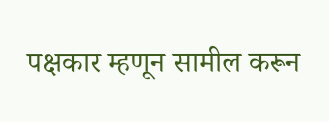पक्षकार म्हणून सामील करून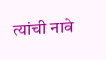त्यांची नावे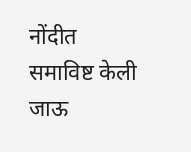नोंदीत समाविष्ट केली जाऊ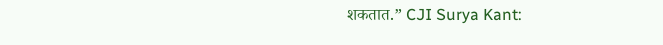शकतात.” CJI Surya Kant: